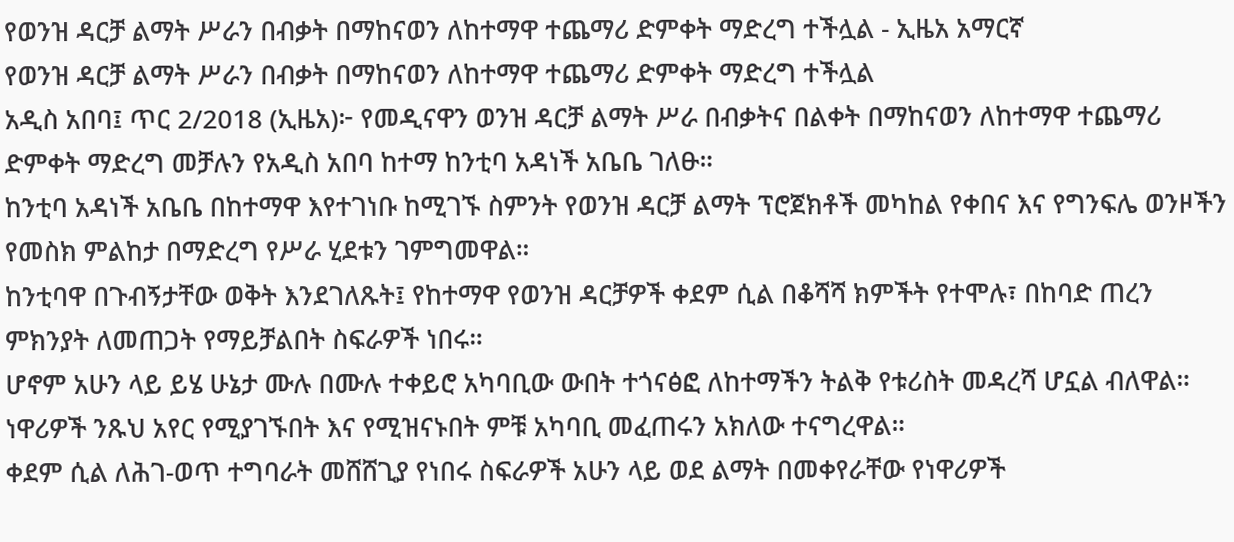የወንዝ ዳርቻ ልማት ሥራን በብቃት በማከናወን ለከተማዋ ተጨማሪ ድምቀት ማድረግ ተችሏል - ኢዜአ አማርኛ
የወንዝ ዳርቻ ልማት ሥራን በብቃት በማከናወን ለከተማዋ ተጨማሪ ድምቀት ማድረግ ተችሏል
አዲስ አበባ፤ ጥር 2/2018 (ኢዜአ)፦ የመዲናዋን ወንዝ ዳርቻ ልማት ሥራ በብቃትና በልቀት በማከናወን ለከተማዋ ተጨማሪ ድምቀት ማድረግ መቻሉን የአዲስ አበባ ከተማ ከንቲባ አዳነች አቤቤ ገለፁ።
ከንቲባ አዳነች አቤቤ በከተማዋ እየተገነቡ ከሚገኙ ስምንት የወንዝ ዳርቻ ልማት ፕሮጀክቶች መካከል የቀበና እና የግንፍሌ ወንዞችን የመስክ ምልከታ በማድረግ የሥራ ሂደቱን ገምግመዋል።
ከንቲባዋ በጉብኝታቸው ወቅት እንደገለጹት፤ የከተማዋ የወንዝ ዳርቻዎች ቀደም ሲል በቆሻሻ ክምችት የተሞሉ፣ በከባድ ጠረን ምክንያት ለመጠጋት የማይቻልበት ስፍራዎች ነበሩ።
ሆኖም አሁን ላይ ይሄ ሁኔታ ሙሉ በሙሉ ተቀይሮ አካባቢው ውበት ተጎናፅፎ ለከተማችን ትልቅ የቱሪስት መዳረሻ ሆኗል ብለዋል።
ነዋሪዎች ንጹህ አየር የሚያገኙበት እና የሚዝናኑበት ምቹ አካባቢ መፈጠሩን አክለው ተናግረዋል።
ቀደም ሲል ለሕገ-ወጥ ተግባራት መሸሸጊያ የነበሩ ስፍራዎች አሁን ላይ ወደ ልማት በመቀየራቸው የነዋሪዎች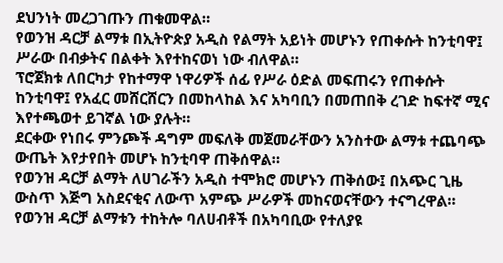ደህንነት መረጋገጡን ጠቁመዋል።
የወንዝ ዳርቻ ልማቱ በኢትዮጵያ አዲስ የልማት አይነት መሆኑን የጠቀሱት ከንቲባዋ፤ ሥራው በብቃትና በልቀት እየተከናወነ ነው ብለዋል።
ፕሮጀክቱ ለበርካታ የከተማዋ ነዋሪዎች ሰፊ የሥራ ዕድል መፍጠሩን የጠቀሱት ከንቲባዋ፤ የአፈር መሸርሸርን በመከላከል እና አካባቢን በመጠበቅ ረገድ ከፍተኛ ሚና እየተጫወተ ይገኛል ነው ያሉት።
ደርቀው የነበሩ ምንጮች ዳግም መፍለቅ መጀመራቸውን አንስተው ልማቱ ተጨባጭ ውጤት እየታየበት መሆኑ ከንቲባዋ ጠቅሰዋል።
የወንዝ ዳርቻ ልማት ለሀገራችን አዲስ ተሞክሮ መሆኑን ጠቅሰው፤ በአጭር ጊዜ ውስጥ እጅግ አስደናቂና ለውጥ አምጭ ሥራዎች መከናወናቸውን ተናግረዋል።
የወንዝ ዳርቻ ልማቱን ተከትሎ ባለሀብቶች በአካባቢው የተለያዩ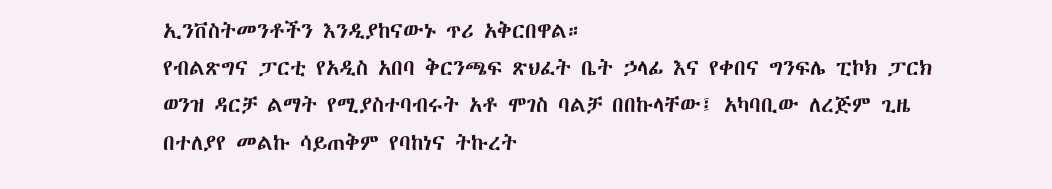ኢንቨስትመንቶችን እንዲያከናውኑ ጥሪ አቅርበዋል።
የብልጽግና ፓርቲ የአዲስ አበባ ቅርንጫፍ ጽህፈት ቤት ኃላፊ እና የቀበና ግንፍሌ ፒኮክ ፓርክ ወንዝ ዳርቻ ልማት የሚያስተባብሩት አቶ ሞገስ ባልቻ በበኩላቸው፤ አካባቢው ለረጅም ጊዜ በተለያየ መልኩ ሳይጠቅም የባከነና ትኩረት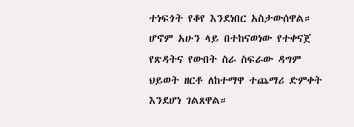ተነፍጎት የቆየ እንደነበር አስታውሰዋል።
ሆኖም አሁን ላይ በተከናወነው የተቀናጀ የጽዳትና የውበት ስራ ስፍራው ዳግም ህይወት ዘርቶ ለከተማዋ ተጨማሪ ድምቀት እንደሆነ ገልጸዋል።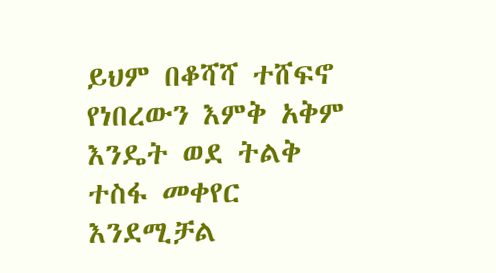ይህም በቆሻሻ ተሸፍኖ የነበረውን እምቅ አቅም እንዴት ወደ ትልቅ ተስፋ መቀየር እንደሚቻል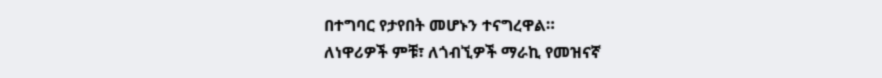በተግባር የታየበት መሆኑን ተናግረዋል።
ለነዋሪዎች ምቹ፣ ለጎብኚዎች ማራኪ የመዝናኛ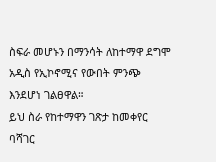ስፍራ መሆኑን በማንሳት ለከተማዋ ደግሞ አዲስ የኢኮኖሚና የውበት ምንጭ እንደሆነ ገልፀዋል።
ይህ ስራ የከተማዋን ገጽታ ከመቀየር ባሻገር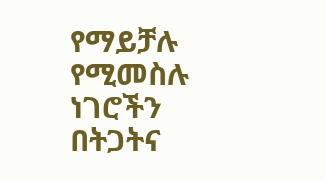የማይቻሉ የሚመስሉ ነገሮችን በትጋትና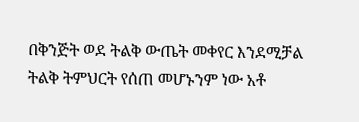በቅንጅት ወደ ትልቅ ውጤት መቀየር እንደሚቻል ትልቅ ትምህርት የሰጠ መሆኑንም ነው አቶ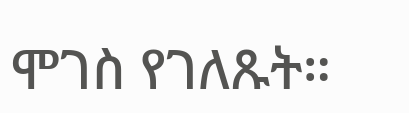ሞገስ የገለጹት።